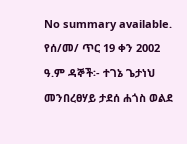No summary available.
የሰ/መ/ ጥር 19 ቀን 2002 ዓ.ም ዳኞች፡- ተገኔ ጌታነህ መንበረፀሃይ ታደሰ ሐጎስ ወልደ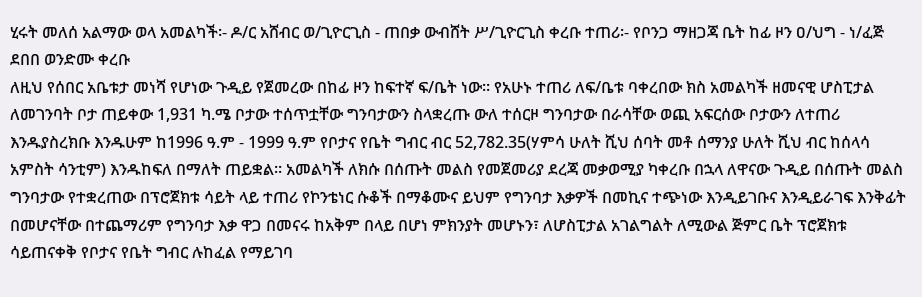ሂሩት መለሰ አልማው ወላ አመልካች፡- ዶ/ር አሸብር ወ/ጊዮርጊስ - ጠበቃ ውብሸት ሥ/ጊዮርጊስ ቀረቡ ተጠሪ፡- የቦንጋ ማዘጋጃ ቤት ከፊ ዞን ዐ/ህግ - ነ/ፈጅ ደበበ ወንድሙ ቀረቡ
ለዚህ የሰበር አቤቱታ መነሻ የሆነው ጉዲይ የጀመረው በከፊ ዞን ከፍተኛ ፍ/ቤት ነው። የአሁኑ ተጠሪ ለፍ/ቤቱ ባቀረበው ክስ አመልካች ዘመናዊ ሆስፒታል ለመገንባት ቦታ ጠይቀው 1,931 ካ.ሜ ቦታው ተሰጥቷቸው ግንባታውን ስላቋረጡ ውለ ተሰርዞ ግንባታው በራሳቸው ወጪ አፍርሰው ቦታውን ለተጠሪ እንዱያስረክቡ እንዱሁም ከ1996 ዓ.ም - 1999 ዓ.ም የቦታና የቤት ግብር ብር 52,782.35(ሃምሳ ሁለት ሺህ ሰባት መቶ ሰማንያ ሁለት ሺህ ብር ከሰላሳ አምስት ሳንቲም) እንዱከፍለ በማለት ጠይቋል። አመልካች ለክሱ በሰጡት መልስ የመጀመሪያ ደረጃ መቃወሚያ ካቀረቡ በኋላ ለዋናው ጉዲይ በሰጡት መልስ ግንባታው የተቋረጠው በፕሮጀክቱ ሳይት ላይ ተጠሪ የኮንቴነር ሱቆች በማቆሙና ይህም የግንባታ እቃዎች በመኪና ተጭነው እንዲይገቡና እንዲይራገፍ እንቅፊት በመሆናቸው በተጨማሪም የግንባታ እቃ ዋጋ በመናሩ ከአቅም በላይ በሆነ ምክንያት መሆኑን፣ ለሆስፒታል አገልግልት ለሚውል ጅምር ቤት ፕሮጀክቱ ሳይጠናቀቅ የቦታና የቤት ግብር ሉከፈል የማይገባ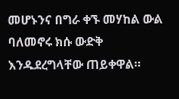መሆኑንና በግራ ቀኙ መሃከል ውል ባለመኖሩ ክሱ ውድቅ እንዱደረግላቸው ጠይቀዋል።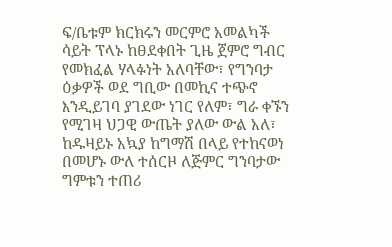ፍ/ቤቱም ክርክሩን መርምሮ አመልካች ሳይት ፕላኑ ከፀደቀበት ጊዜ ጀምሮ ግብር የመክፈል ሃላፉነት አለባቸው፣ የግንባታ ዕቃዎች ወደ ግቢው በመኪና ተጭኖ እንዲይገባ ያገደው ነገር የለም፣ ግራ ቀኙን የሚገዛ ህጋዊ ውጤት ያለው ውል አለ፣ ከዱዛይኑ አኳያ ከግማሽ በላይ የተከናወነ በመሆኑ ውለ ተሰርዞ ለጅምር ግንባታው ግምቱን ተጠሪ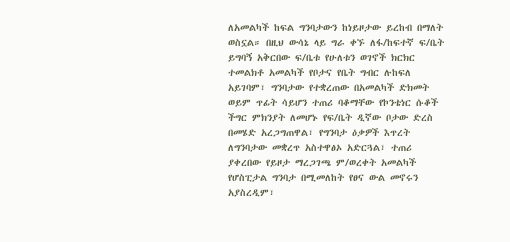ለአመልካች ከፍል ግንባታውን ከነይዞታው ይረከብ በማለት ወስኗል። በዚህ ውሳኔ ላይ ግራ ቀኙ ለፋ/ከፍተኛ ፍ/ቤት ይግባኝ አቅርበው ፍ/ቤቱ የሁለቱን ወገኖች ክርክር ተመልክቶ አመልካች የቦታና የቤት ግብር ሉከፍለ አይገባም፣ ግንባታው የተቋረጠው በአመልካች ድክመት ወይም ጥፊት ሳይሆን ተጠሪ ባቆማቸው የኮንቴነር ሱቆች ችግር ምክንያት ለመሆኑ የፍ/ቤት ዲኛው ቦታው ድረስ በመሄድ አረጋግጠዋል፣ የግንባታ ዕቃዎች እጥረት ለግንባታው መቋረጥ አስተዋፅኦ አድርጓል፣ ተጠሪ ያቀረበው የይዞታ ማረጋገጫ ም/ወረቀት አመልካች የሆስፒታል ግንባታ በሚመለከት የፀና ውል መኖሩን አያስረዲም፣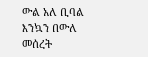ውል አለ ቢባል እንኳን በውለ መሰረት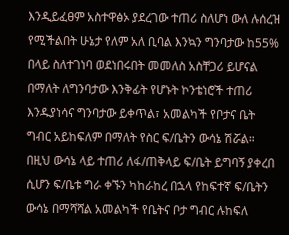እንዲይፈፀም አስተዋፅኦ ያደረገው ተጠሪ ስለሆነ ውለ ሉሰረዝ የሚችልበት ሁኔታ የለም አለ ቢባል እንኳን ግንባታው ከ55% በላይ ስለተገነባ ወደነበሩበት መመለስ አስቸጋሪ ይሆናል በማለት ለግንባታው እንቅፊት የሆኑት ኮንቴነሮች ተጠሪ እንዱያነሳና ግንባታው ይቀጥል፣ አመልካች የቦታና ቤት ግብር አይከፍለም በማለት የስር ፍ/ቤትን ውሳኔ ሽሯል።
በዚህ ውሳኔ ላይ ተጠሪ ለፋ/ጠቅላይ ፍ/ቤት ይግባኝ ያቀረበ ሲሆን ፍ/ቤቱ ግራ ቀኙን ካከራከረ በኋላ የከፍተኛ ፍ/ቤትን ውሳኔ በማሻሻል አመልካች የቤትና ቦታ ግብር ሉከፍለ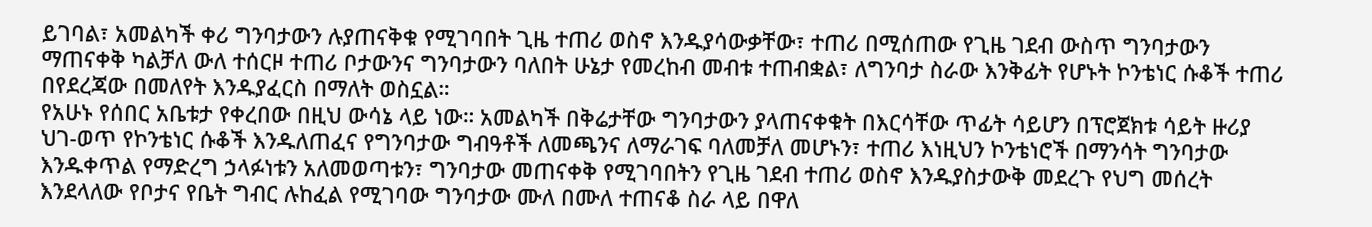ይገባል፣ አመልካች ቀሪ ግንባታውን ሉያጠናቅቁ የሚገባበት ጊዜ ተጠሪ ወስኖ እንዱያሳውቃቸው፣ ተጠሪ በሚሰጠው የጊዜ ገደብ ውስጥ ግንባታውን ማጠናቀቅ ካልቻለ ውለ ተሰርዞ ተጠሪ ቦታውንና ግንባታውን ባለበት ሁኔታ የመረከብ መብቱ ተጠብቋል፣ ለግንባታ ስራው እንቅፊት የሆኑት ኮንቴነር ሱቆች ተጠሪ በየደረጃው በመለየት እንዱያፈርስ በማለት ወስኗል።
የአሁኑ የሰበር አቤቱታ የቀረበው በዚህ ውሳኔ ላይ ነው። አመልካች በቅሬታቸው ግንባታውን ያላጠናቀቁት በእርሳቸው ጥፊት ሳይሆን በፕሮጀክቱ ሳይት ዙሪያ ህገ-ወጥ የኮንቴነር ሱቆች እንዱለጠፈና የግንባታው ግብዓቶች ለመጫንና ለማራገፍ ባለመቻለ መሆኑን፣ ተጠሪ እነዚህን ኮንቴነሮች በማንሳት ግንባታው እንዱቀጥል የማድረግ ኃላፉነቱን አለመወጣቱን፣ ግንባታው መጠናቀቅ የሚገባበትን የጊዜ ገደብ ተጠሪ ወስኖ እንዱያስታውቅ መደረጉ የህግ መሰረት እንደላለው የቦታና የቤት ግብር ሉከፈል የሚገባው ግንባታው ሙለ በሙለ ተጠናቆ ስራ ላይ በዋለ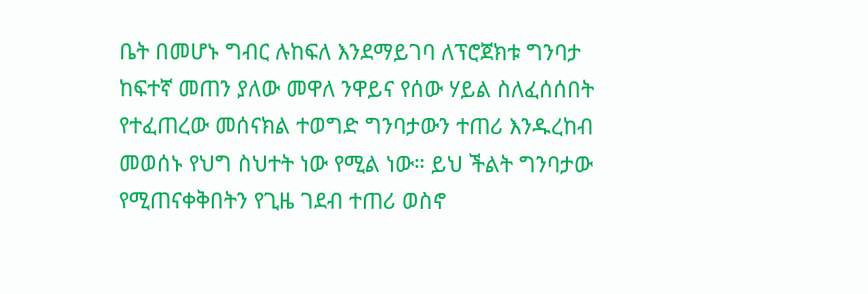ቤት በመሆኑ ግብር ሉከፍለ እንደማይገባ ለፕሮጀክቱ ግንባታ ከፍተኛ መጠን ያለው መዋለ ንዋይና የሰው ሃይል ስለፈሰሰበት የተፈጠረው መሰናክል ተወግድ ግንባታውን ተጠሪ እንዱረከብ መወሰኑ የህግ ስህተት ነው የሚል ነው። ይህ ችልት ግንባታው የሚጠናቀቅበትን የጊዜ ገደብ ተጠሪ ወስኖ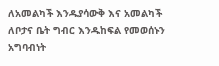ለአመልካች እንዱያሳውቅ እና አመልካች ለቦታና ቤት ግብር እንዱከፍል የመወሰኑን አግባብነት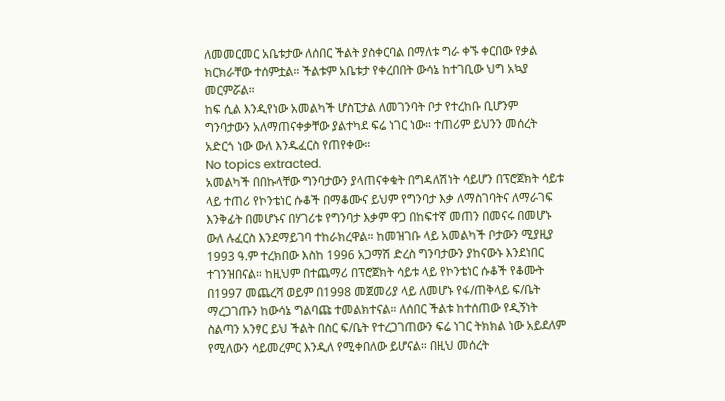ለመመርመር አቤቱታው ለሰበር ችልት ያስቀርባል በማለቱ ግራ ቀኙ ቀርበው የቃል ክርክራቸው ተሰምቷል። ችልቱም አቤቱታ የቀረበበት ውሳኔ ከተገቢው ህግ አኳያ መርምሯል።
ከፍ ሲል እንዲየነው አመልካች ሆስፒታል ለመገንባት ቦታ የተረከቡ ቢሆንም ግንባታውን አለማጠናቀቃቸው ያልተካደ ፍሬ ነገር ነው። ተጠሪም ይህንን መሰረት አድርጎ ነው ውለ እንዱፈርስ የጠየቀው።
No topics extracted.
አመልካች በበኩላቸው ግንባታውን ያላጠናቀቁት በግዳለሽነት ሳይሆን በፕሮጀክት ሳይቱ ላይ ተጠሪ የኮንቴነር ሱቆች በማቆሙና ይህም የግንባታ እቃ ለማስገባትና ለማራገፍ እንቅፊት በመሆኑና በሃገሪቱ የግንባታ እቃም ዋጋ በከፍተኛ መጠን በመናሩ በመሆኑ ውለ ሉፈርስ እንደማይገባ ተከራክረዋል። ከመዝገቡ ላይ አመልካች ቦታውን ሚያዚያ 1993 ዓ.ም ተረክበው እስከ 1996 አጋማሽ ድረስ ግንባታውን ያከናውኑ እንደነበር ተገንዝበናል። ከዚህም በተጨማሪ በፕሮጀክት ሳይቱ ላይ የኮንቴነር ሱቆች የቆሙት በ1997 መጨረሻ ወይም በ1998 መጀመሪያ ላይ ለመሆኑ የፋ/ጠቅላይ ፍ/ቤት ማረጋገጡን ከውሳኔ ግልባጩ ተመልክተናል። ለሰበር ችልቱ ከተሰጠው የዲኝነት ስልጣን አንፃር ይህ ችልት በስር ፍ/ቤት የተረጋገጠውን ፍሬ ነገር ትክክል ነው አይደለም የሚለውን ሳይመረምር እንዲለ የሚቀበለው ይሆናል። በዚህ መሰረት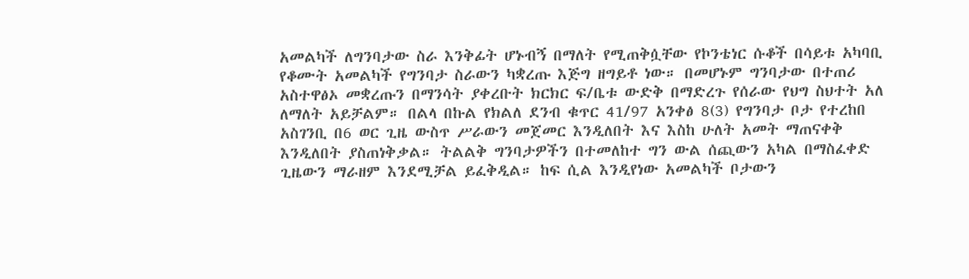አመልካች ለግንባታው ስራ እንቅፊት ሆኑብኝ በማለት የሚጠቅሷቸው የኮንቴነር ሱቆች በሳይቱ አካባቢ የቆሙት አመልካች የግንባታ ስራውን ካቋረጡ እጅግ ዘግይቶ ነው። በመሆኑም ግንባታው በተጠሪ አስተዋፅኦ መቋረጡን በማንሳት ያቀረቡት ክርክር ፍ/ቤቱ ውድቅ በማድረጉ የሰራው የህግ ስህተት አለ ለማለት አይቻልም። በልላ በኩል የክልለ ደንብ ቁጥር 41/97 አንቀፅ 8(3) የግንባታ ቦታ የተረከበ አስገንቢ በ6 ወር ጊዜ ውስጥ ሥራውን መጀመር እንዲለበት እና እስከ ሁለት አመት ማጠናቀቅ እንዲለበት ያስጠነቅቃል። ትልልቅ ግንባታዎችን በተመለከተ ግን ውል ሰጪውን አካል በማስፈቀድ ጊዜውን ማራዘም እንደሚቻል ይፈቅዲል። ከፍ ሲል እንዲየነው አመልካች ቦታውን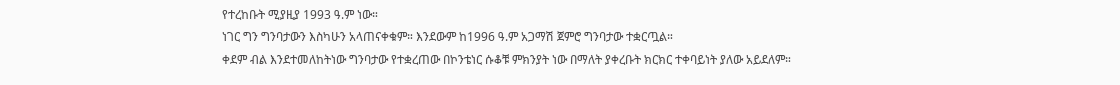የተረከቡት ሚያዚያ 1993 ዓ.ም ነው።
ነገር ግን ግንባታውን እስካሁን አላጠናቀቁም። እንደውም ከ1996 ዓ.ም አጋማሽ ጀምሮ ግንባታው ተቋርጧል።
ቀደም ብል እንደተመለከትነው ግንባታው የተቋረጠው በኮንቴነር ሱቆቹ ምክንያት ነው በማለት ያቀረቡት ክርክር ተቀባይነት ያለው አይደለም።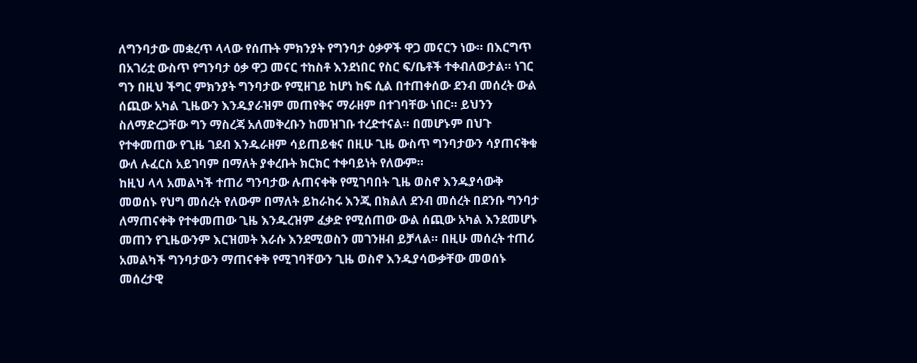ለግንባታው መቋረጥ ላላው የሰጡት ምክንያት የግንባታ ዕቃዎች ዋጋ መናርን ነው። በእርግጥ በአገሪቷ ውስጥ የግንባታ ዕቃ ዋጋ መናር ተከስቶ እንደነበር የስር ፍ/ቤቶች ተቀብለውታል። ነገር ግን በዚህ ችግር ምክንያት ግንባታው የሚዘገይ ከሆነ ከፍ ሲል በተጠቀሰው ደንብ መሰረት ውል ሰጪው አካል ጊዜውን እንዱያራዝም መጠየቅና ማራዘም በተገባቸው ነበር። ይህንን ስለማድረጋቸው ግን ማስረጃ አለመቅረቡን ከመዝገቡ ተረድተናል። በመሆኑም በህጉ የተቀመጠው የጊዜ ገደብ እንዱራዘም ሳይጠይቁና በዚሁ ጊዜ ውስጥ ግንባታውን ሳያጠናቅቁ ውለ ሉፈርስ አይገባም በማለት ያቀረቡት ክርክር ተቀባይነት የለውም።
ከዚህ ላላ አመልካች ተጠሪ ግንባታው ሉጠናቀቅ የሚገባበት ጊዜ ወስኖ እንዱያሳውቅ መወሰኑ የህግ መሰረት የለውም በማለት ይከራከሩ እንጂ በክልለ ደንብ መሰረት በደንቡ ግንባታ ለማጠናቀቅ የተቀመጠው ጊዜ እንዱረዝም ፈቃድ የሚሰጠው ውል ሰጪው አካል እንደመሆኑ መጠን የጊዜውንም እርዝመት እራሱ እንደሚወስን መገንዘብ ይቻላል። በዚሁ መሰረት ተጠሪ አመልካች ግንባታውን ማጠናቀቅ የሚገባቸውን ጊዜ ወስኖ እንዱያሳውቃቸው መወሰኑ መሰረታዊ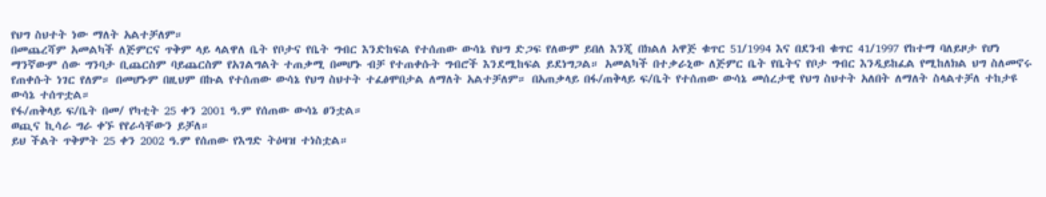የህግ ስህተት ነው ማለት አልተቻለም።
በመጨረሻም አመልካች ለጅምርና ጥቅም ላይ ላልዋለ ቤት የቦታና የቤት ግብር እንድከፍል የተሰጠው ውሳኔ የህግ ድጋፍ የለውም ይበለ እንጂ በክልለ አዋጅ ቁጥር 51/1994 እና በደንብ ቁጥር 41/1997 የከተማ ባለይዞታ የሆነ ማንኛውም ሰው ግንባታ ቢጨርስም ባይጨርስም የአገልግልት ተጠቃሚ በመሆኑ ብቻ የተጠቀሱት ግብሮች እንደሚከፍል ይደነግጋል። አመልካች በተቃራኒው ለጅምር ቤት የቤትና የቦታ ግብር እንዲይከፈል የሚከለክል ህግ ስለመኖሩ የጠቀሱት ነገር የለም። በመሆኑም በዚህም በኩል የተሰጠው ውሳኔ የህግ ስህተት ተፈፅሞበታል ለማለት አልተቻለም። በአጠቃላይ በፋ/ጠቅላይ ፍ/ቤት የተሰጠው ውሳኔ መሰረታዊ የህግ ስህተት አለበት ለማለት ስላልተቻለ ተከታዩ ውሳኔ ተሰጥቷል።
የፋ/ጠቅላይ ፍ/ቤት በመ/ የካቲት 25 ቀን 2001 ዓ.ም የሰጠው ውሳኔ ፀንቷል።
ወጪና ኪሳራ ግራ ቀኙ የየራሳቸውን ይቻለ።
ይህ ችልት ጥቅምት 25 ቀን 2002 ዓ.ም የሰጠው የእግድ ትዕዛዝ ተነስቷል።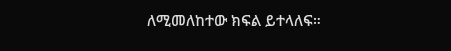ለሚመለከተው ክፍል ይተላለፍ።